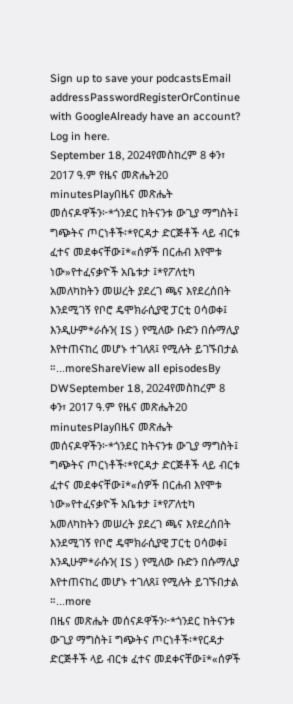Sign up to save your podcastsEmail addressPasswordRegisterOrContinue with GoogleAlready have an account? Log in here.
September 18, 2024የመስከረም 8 ቀን፣ 2017 ዓ.ም የዜና መጽሔት20 minutesPlayበዜና መጽሔት መሰናዶዋችን፦*ጎንደር ከትናንቱ ውጊያ ማግስት፤ ግጭትና ጦርነቶች፡*የርዳታ ድርጅቶች ላይ ብርቱ ፈተና መደቀናቸው፤*«ሰዎች በርሐብ እየሞቱ ነው»የተፈናቃዮች አቤቱታ ፤*የፖለቲካ አመለካከትን መሠረት ያደረገ ጫና እየደረሰበት እንደሚገኝ የቦሮ ዴሞክራሲያዊ ፓርቲ ዐሳወቀ፤ እንዲሁም*ራሱን( IS ) የሚለው ቡድን በሱማሊያ እየተጠናከረ መሆኑ ተገለጸ፤ የሚሉት ይገኙበታል ።...moreShareView all episodesBy DWSeptember 18, 2024የመስከረም 8 ቀን፣ 2017 ዓ.ም የዜና መጽሔት20 minutesPlayበዜና መጽሔት መሰናዶዋችን፦*ጎንደር ከትናንቱ ውጊያ ማግስት፤ ግጭትና ጦርነቶች፡*የርዳታ ድርጅቶች ላይ ብርቱ ፈተና መደቀናቸው፤*«ሰዎች በርሐብ እየሞቱ ነው»የተፈናቃዮች አቤቱታ ፤*የፖለቲካ አመለካከትን መሠረት ያደረገ ጫና እየደረሰበት እንደሚገኝ የቦሮ ዴሞክራሲያዊ ፓርቲ ዐሳወቀ፤ እንዲሁም*ራሱን( IS ) የሚለው ቡድን በሱማሊያ እየተጠናከረ መሆኑ ተገለጸ፤ የሚሉት ይገኙበታል ።...more
በዜና መጽሔት መሰናዶዋችን፦*ጎንደር ከትናንቱ ውጊያ ማግስት፤ ግጭትና ጦርነቶች፡*የርዳታ ድርጅቶች ላይ ብርቱ ፈተና መደቀናቸው፤*«ሰዎች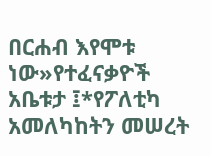በርሐብ እየሞቱ ነው»የተፈናቃዮች አቤቱታ ፤*የፖለቲካ አመለካከትን መሠረት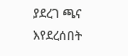ያደረገ ጫና እየደረሰበት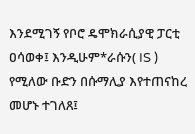እንደሚገኝ የቦሮ ዴሞክራሲያዊ ፓርቲ ዐሳወቀ፤ እንዲሁም*ራሱን( IS ) የሚለው ቡድን በሱማሊያ እየተጠናከረ መሆኑ ተገለጸ፤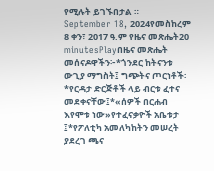የሚሉት ይገኙበታል ።
September 18, 2024የመስከረም 8 ቀን፣ 2017 ዓ.ም የዜና መጽሔት20 minutesPlayበዜና መጽሔት መሰናዶዋችን፦*ጎንደር ከትናንቱ ውጊያ ማግስት፤ ግጭትና ጦርነቶች፡*የርዳታ ድርጅቶች ላይ ብርቱ ፈተና መደቀናቸው፤*«ሰዎች በርሐብ እየሞቱ ነው»የተፈናቃዮች አቤቱታ ፤*የፖለቲካ አመለካከትን መሠረት ያደረገ ጫና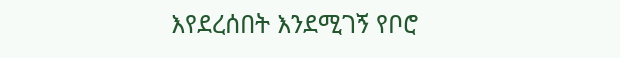እየደረሰበት እንደሚገኝ የቦሮ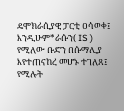ዴሞክራሲያዊ ፓርቲ ዐሳወቀ፤ እንዲሁም*ራሱን( IS ) የሚለው ቡድን በሱማሊያ እየተጠናከረ መሆኑ ተገለጸ፤ የሚሉት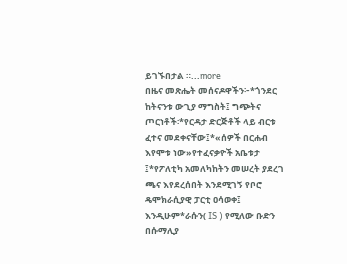ይገኙበታል ።...more
በዜና መጽሔት መሰናዶዋችን፦*ጎንደር ከትናንቱ ውጊያ ማግስት፤ ግጭትና ጦርነቶች፡*የርዳታ ድርጅቶች ላይ ብርቱ ፈተና መደቀናቸው፤*«ሰዎች በርሐብ እየሞቱ ነው»የተፈናቃዮች አቤቱታ ፤*የፖለቲካ አመለካከትን መሠረት ያደረገ ጫና እየደረሰበት እንደሚገኝ የቦሮ ዴሞክራሲያዊ ፓርቲ ዐሳወቀ፤ እንዲሁም*ራሱን( IS ) የሚለው ቡድን በሱማሊያ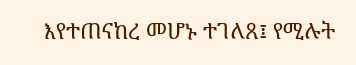እየተጠናከረ መሆኑ ተገለጸ፤ የሚሉት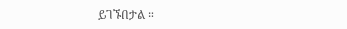ይገኙበታል ።